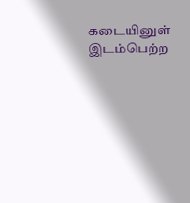கடையினுள் இடம்பெற்ற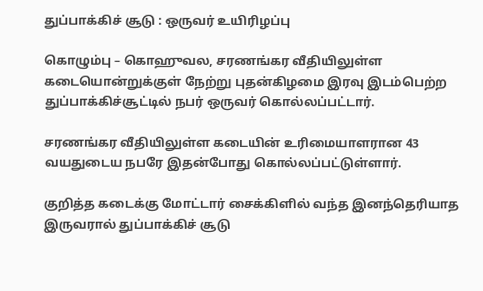துப்பாக்கிச் சூடு : ஒருவர் உயிரிழப்பு

கொழும்பு – கொஹுவல, சரணங்கர வீதியிலுள்ள கடையொன்றுக்குள் நேற்று புதன்கிழமை இரவு இடம்பெற்ற துப்பாக்கிச்சூட்டில் நபர் ஒருவர் கொல்லப்பட்டார்.

சரணங்கர வீதியிலுள்ள கடையின் உரிமையாளரான 43 வயதுடைய நபரே இதன்போது கொல்லப்பட்டுள்ளார்.

குறித்த கடைக்கு மோட்டார் சைக்கிளில் வந்த இனந்தெரியாத இருவரால் துப்பாக்கிச் சூடு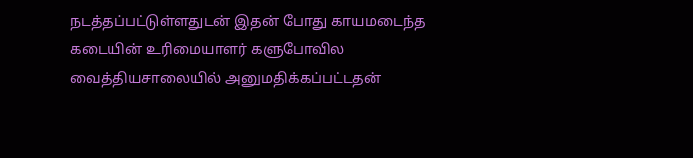நடத்தப்பட்டுள்ளதுடன் இதன் போது காயமடைந்த கடையின் உரிமையாளர் களுபோவில வைத்தியசாலையில் அனுமதிக்கப்பட்டதன்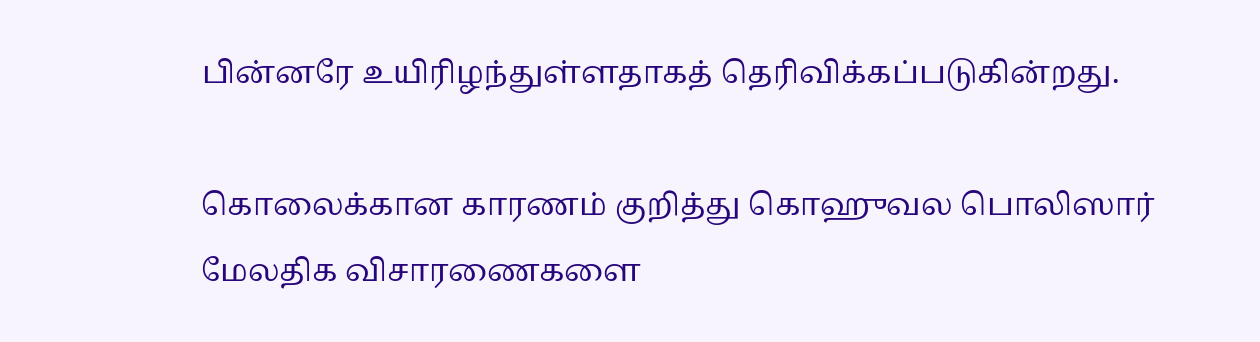பின்னரே உயிரிழந்துள்ளதாகத் தெரிவிக்கப்படுகின்றது.

கொலைக்கான காரணம் குறித்து கொஹுவல பொலிஸார் மேலதிக விசாரணைகளை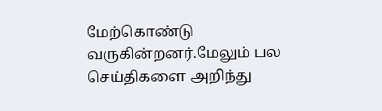மேற்கொண்டு வருகின்றனர்.மேலும் பல செய்திகளை அறிந்து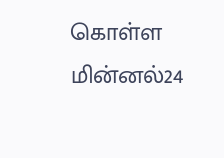கொள்ள மின்னல்24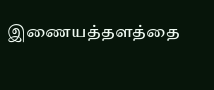இணையத்தளத்தை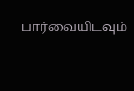பார்வையிடவும்